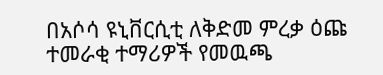በአሶሳ ዩኒቨርሲቲ ለቅድመ ምረቃ ዕጩ ተመራቂ ተማሪዎች የመዉጫ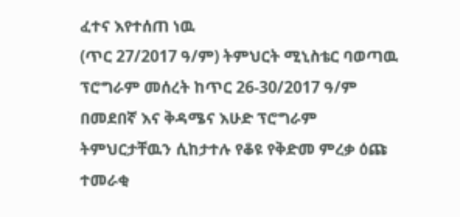ፈተና እየተሰጠ ነዉ
(ጥር 27/2017 ዓ/ም) ትምህርት ሚኒስቴር ባወጣዉ ፕሮግራም መሰረት ከጥር 26-30/2017 ዓ/ም በመደበኛ እና ቅዳሜና እሁድ ፕሮግራም ትምህርታቸዉን ሲከታተሉ የቆዩ የቅድመ ምረቃ ዕጩ ተመራቂ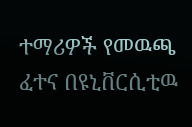ተማሪዎች የመዉጫ ፈተና በዩኒቨርሲቲዉ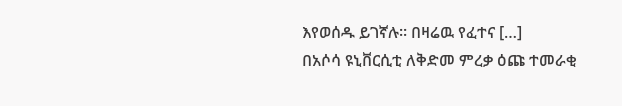እየወሰዱ ይገኛሉ፡፡ በዛሬዉ የፈተና […]
በአሶሳ ዩኒቨርሲቲ ለቅድመ ምረቃ ዕጩ ተመራቂ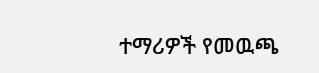ተማሪዎች የመዉጫ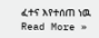ፈተና እየተሰጠ ነዉ Read More »